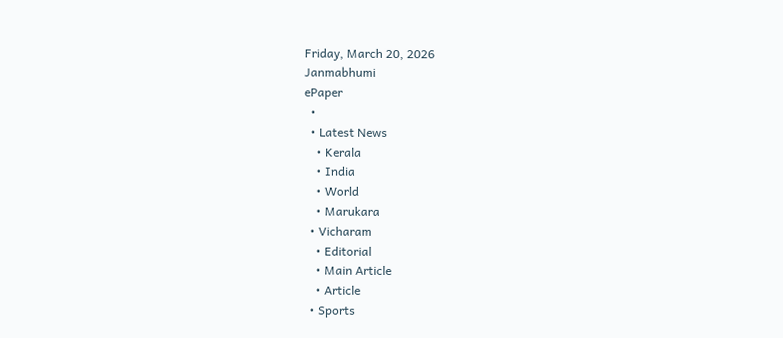Friday, March 20, 2026
Janmabhumi
ePaper
  •
  • Latest News
    • Kerala
    • India
    • World
    • Marukara
  • Vicharam
    • Editorial
    • Main Article
    • Article
  • Sports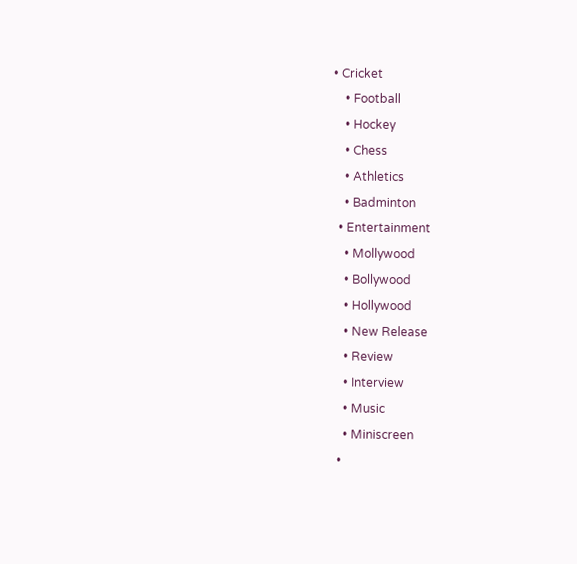• Cricket
    • Football
    • Hockey
    • Chess
    • Athletics
    • Badminton
  • Entertainment
    • Mollywood
    • Bollywood
    • Hollywood
    • New Release
    • Review
    • Interview
    • Music
    • Miniscreen
  •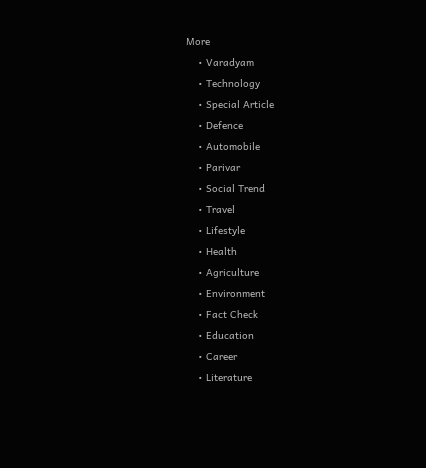More
    • Varadyam
    • Technology
    • Special Article
    • Defence
    • Automobile
    • Parivar
    • Social Trend
    • Travel
    • Lifestyle
    • Health
    • Agriculture
    • Environment
    • Fact Check
    • Education
    • Career
    • Literature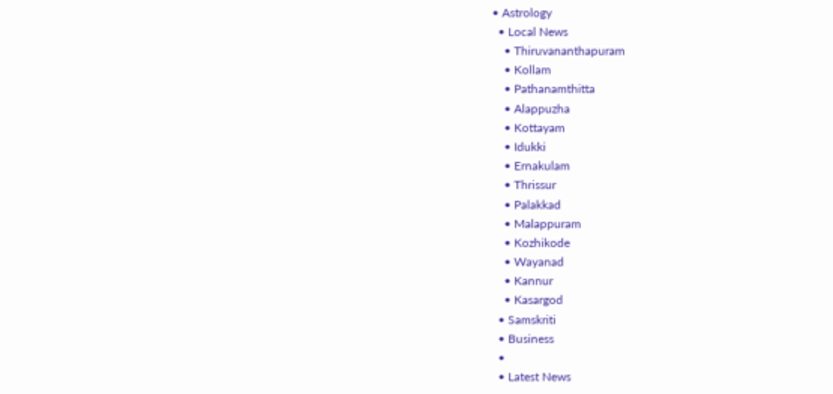• Astrology
  • Local News
    • Thiruvananthapuram
    • Kollam
    • Pathanamthitta
    • Alappuzha
    • Kottayam
    • Idukki
    • Ernakulam
    • Thrissur
    • Palakkad
    • Malappuram
    • Kozhikode
    • Wayanad
    • Kannur
    • Kasargod
  • Samskriti
  • Business
  •
  • Latest News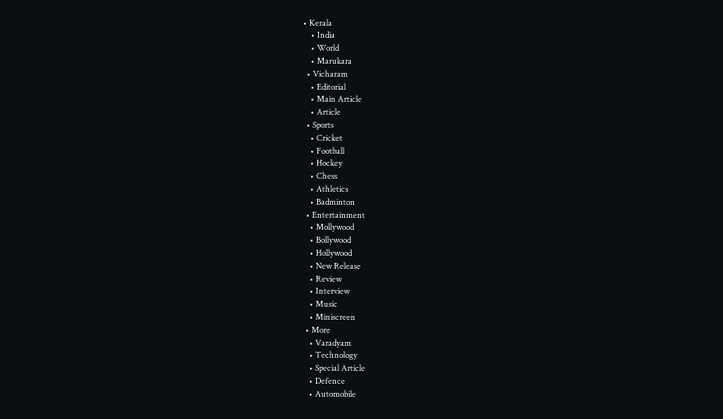• Kerala
    • India
    • World
    • Marukara
  • Vicharam
    • Editorial
    • Main Article
    • Article
  • Sports
    • Cricket
    • Football
    • Hockey
    • Chess
    • Athletics
    • Badminton
  • Entertainment
    • Mollywood
    • Bollywood
    • Hollywood
    • New Release
    • Review
    • Interview
    • Music
    • Miniscreen
  • More
    • Varadyam
    • Technology
    • Special Article
    • Defence
    • Automobile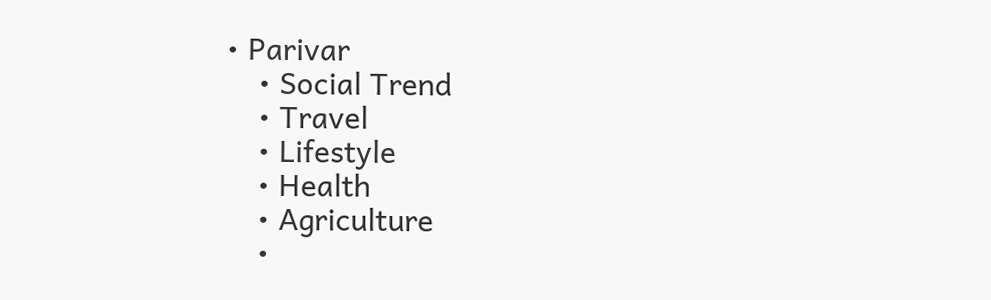• Parivar
    • Social Trend
    • Travel
    • Lifestyle
    • Health
    • Agriculture
    •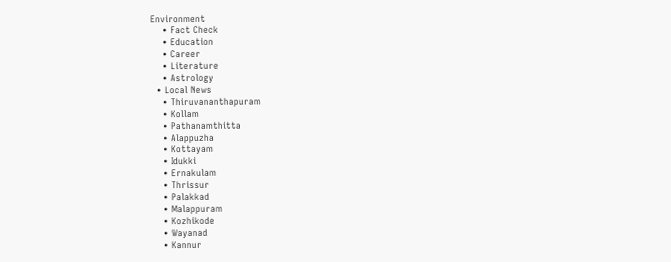Environment
    • Fact Check
    • Education
    • Career
    • Literature
    • Astrology
  • Local News
    • Thiruvananthapuram
    • Kollam
    • Pathanamthitta
    • Alappuzha
    • Kottayam
    • Idukki
    • Ernakulam
    • Thrissur
    • Palakkad
    • Malappuram
    • Kozhikode
    • Wayanad
    • Kannur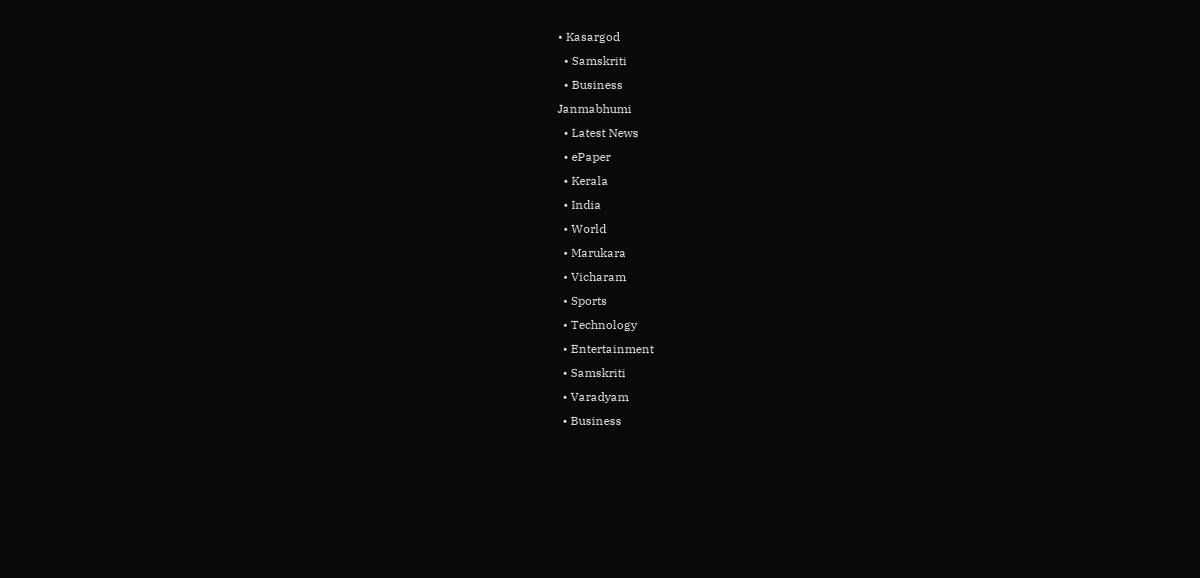• Kasargod
  • Samskriti
  • Business
Janmabhumi
  • Latest News
  • ePaper
  • Kerala
  • India
  • World
  • Marukara
  • Vicharam
  • Sports
  • Technology
  • Entertainment
  • Samskriti
  • Varadyam
  • Business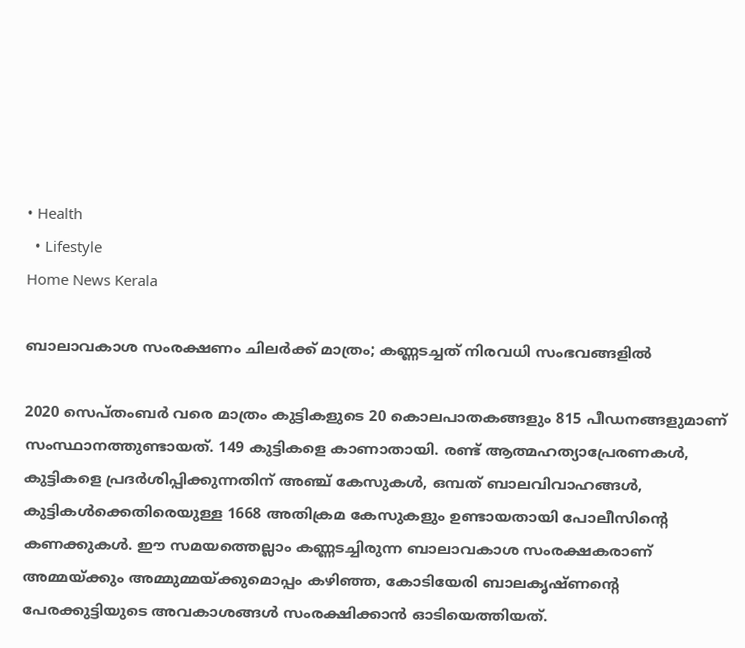• Health
  • Lifestyle
Home News Kerala

ബാലാവകാശ സംരക്ഷണം ചിലര്‍ക്ക് മാത്രം; കണ്ണടച്ചത് നിരവധി സംഭവങ്ങളില്‍

2020 സെപ്തംബര്‍ വരെ മാത്രം കുട്ടികളുടെ 20 കൊലപാതകങ്ങളും 815 പീഡനങ്ങളുമാണ് സംസ്ഥാനത്തുണ്ടായത്. 149 കുട്ടികളെ കാണാതായി. രണ്ട് ആത്മഹത്യാപ്രേരണകള്‍, കുട്ടികളെ പ്രദര്‍ശിപ്പിക്കുന്നതിന് അഞ്ച് കേസുകള്‍, ഒമ്പത് ബാലവിവാഹങ്ങള്‍, കുട്ടികള്‍ക്കെതിരെയുള്ള 1668 അതിക്രമ കേസുകളും ഉണ്ടായതായി പോലീസിന്റെ കണക്കുകള്‍. ഈ സമയത്തെല്ലാം കണ്ണടച്ചിരുന്ന ബാലാവകാശ സംരക്ഷകരാണ് അമ്മയ്‌ക്കും അമ്മുമ്മയ്‌ക്കുമൊപ്പം കഴിഞ്ഞ, കോടിയേരി ബാലകൃഷ്ണന്റെ പേരക്കുട്ടിയുടെ അവകാശങ്ങള്‍ സംരക്ഷിക്കാന്‍ ഓടിയെത്തിയത്.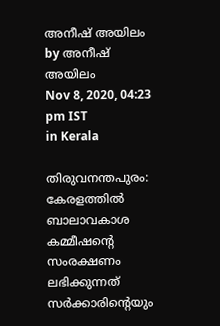അനീഷ് അയിലം by അനീഷ് അയിലം
Nov 8, 2020, 04:23 pm IST
in Kerala

തിരുവനന്തപുരം: കേരളത്തില്‍ ബാലാവകാശ കമ്മീഷന്റെ സംരക്ഷണം ലഭിക്കുന്നത് സര്‍ക്കാരിന്റെയും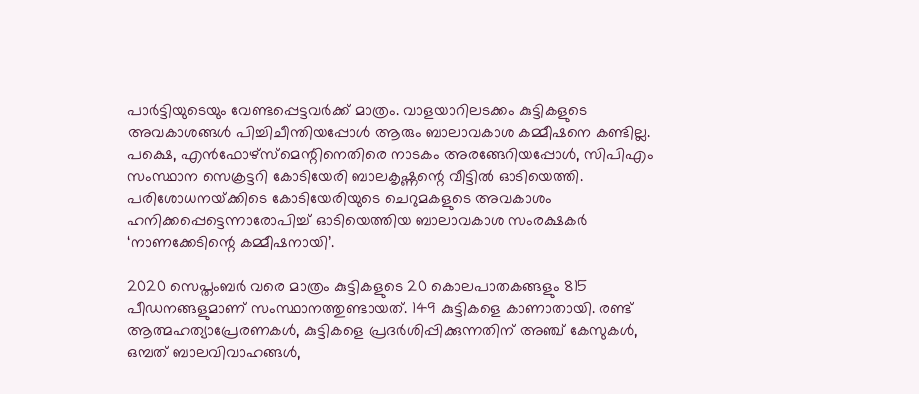പാര്‍ട്ടിയുടെയും വേണ്ടപ്പെട്ടവര്‍ക്ക് മാത്രം. വാളയാറിലടക്കം കുട്ടികളുടെ അവകാശങ്ങള്‍ പിച്ചിചീന്തിയപ്പോള്‍ ആരും ബാലാവകാശ കമ്മീഷനെ കണ്ടില്ല. പക്ഷെ, എന്‍ഫോഴ്‌സ്‌മെന്റിനെതിരെ നാടകം അരങ്ങേറിയപ്പോള്‍, സിപിഎം സംസ്ഥാന സെക്രട്ടറി കോടിയേരി ബാലകൃഷ്ണന്റെ വീട്ടില്‍ ഓടിയെത്തി. പരിശോധനയ്‌ക്കിടെ കോടിയേരിയുടെ ചെറുമകളുടെ അവകാശം ഹനിക്കപ്പെട്ടെന്നാരോപിച്ച് ഓടിയെത്തിയ ബാലാവകാശ സംരക്ഷകര്‍ ‘നാണക്കേടിന്റെ കമ്മീഷനായി’.

2020 സെപ്തംബര്‍ വരെ മാത്രം കുട്ടികളുടെ 20 കൊലപാതകങ്ങളും 815 പീഡനങ്ങളുമാണ് സംസ്ഥാനത്തുണ്ടായത്. 149 കുട്ടികളെ കാണാതായി. രണ്ട് ആത്മഹത്യാപ്രേരണകള്‍, കുട്ടികളെ പ്രദര്‍ശിപ്പിക്കുന്നതിന് അഞ്ച് കേസുകള്‍, ഒമ്പത് ബാലവിവാഹങ്ങള്‍,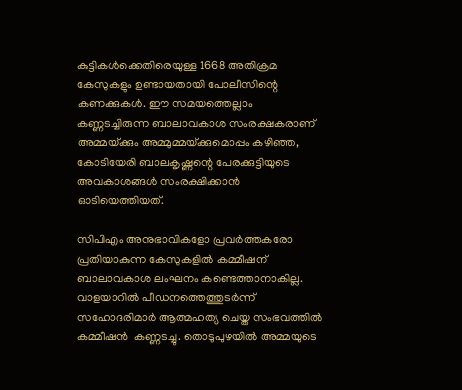കുട്ടികള്‍ക്കെതിരെയുള്ള 1668 അതിക്രമ കേസുകളും ഉണ്ടായതായി പോലീസിന്റെ കണക്കുകള്‍. ഈ സമയത്തെല്ലാം കണ്ണടച്ചിരുന്ന ബാലാവകാശ സംരക്ഷകരാണ്  അമ്മയ്‌ക്കും അമ്മുമ്മയ്‌ക്കുമൊപ്പം കഴിഞ്ഞ, കോടിയേരി ബാലകൃഷ്ണന്റെ പേരക്കുട്ടിയുടെ അവകാശങ്ങള്‍ സംരക്ഷിക്കാന്‍  ഓടിയെത്തിയത്.

സിപിഎം അനുഭാവികളോ പ്രവര്‍ത്തകരോ പ്രതിയാകുന്ന കേസുകളില്‍ കമ്മീഷന് ബാലാവകാശ ലംഘനം കണ്ടെത്താനാകില്ല. വാളയാറില്‍ പീഡനത്തെത്തുടര്‍ന്ന് സഹോദരിമാര്‍ ആത്മഹത്യ ചെയ്ത സംഭവത്തില്‍ കമ്മീഷന്‍  കണ്ണടച്ചു. തൊടുപുഴയില്‍ അമ്മയുടെ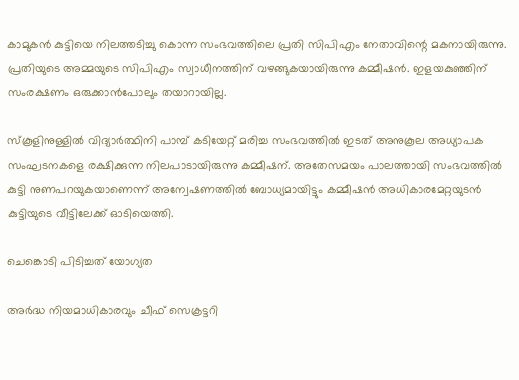കാമുകന്‍ കുട്ടിയെ നിലത്തടിച്ചു കൊന്ന സംഭവത്തിലെ പ്രതി സിപിഎം നേതാവിന്റെ മകനായിരുന്നു.  പ്രതിയുടെ അമ്മയുടെ സിപിഎം സ്വാധീനത്തിന് വഴങ്ങുകയായിരുന്നു കമ്മീഷന്‍. ഇളയകുഞ്ഞിന് സംരക്ഷണം ഒരുക്കാന്‍പോലും തയാറായില്ല.

സ്‌കൂളിനുള്ളില്‍ വിദ്യാര്‍ത്ഥിനി പാമ്പ് കടിയേറ്റ് മരിച്ച സംഭവത്തില്‍ ഇടത് അനുകൂല അധ്യാപക സംഘടനകളെ രക്ഷിക്കുന്ന നിലപാടായിരുന്നു കമ്മീഷന്. അതേസമയം പാലത്തായി സംഭവത്തില്‍ കുട്ടി നുണപറയുകയാണെന്ന് അന്വേഷണത്തില്‍ ബോധ്യമായിട്ടും കമ്മീഷന്‍ അധികാരമേറ്റയുടന്‍ കുട്ടിയുടെ വീട്ടിലേക്ക് ഓടിയെത്തി.

ചെങ്കൊടി പിടിച്ചത് യോഗ്യത

അര്‍ദ്ധ നിയമാധികാരവും ചീഫ് സെക്രട്ടറി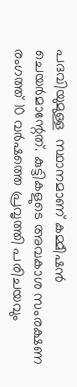പദവിയുമുള്ള  സ്ഥാനമാണ് കമ്മീഷന്‍ ചെയര്‍മാന്റേത്. കുട്ടികളുടെ അവകാശ സംരക്ഷണ രംഗത്ത് 10 വര്‍ഷത്തെ പ്രവൃത്തി പരിചയവും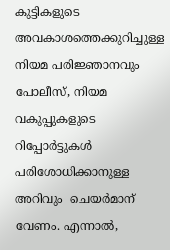കുട്ടികളുടെ അവകാശത്തെക്കുറിച്ചുള്ള നിയമ പരിജ്ഞാനവും  പോലീസ്, നിയമ വകുപ്പുകളുടെ റിപ്പോര്‍ട്ടുകള്‍ പരിശോധിക്കാനുള്ള അറിവും  ചെയര്‍മാന് വേണം. എന്നാല്‍,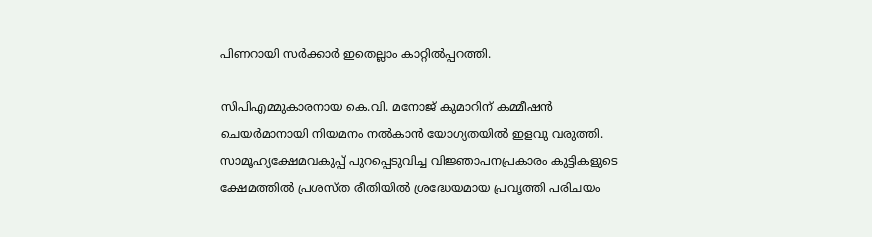പിണറായി സര്‍ക്കാര്‍ ഇതെല്ലാം കാറ്റില്‍പ്പറത്തി.

സിപിഎമ്മുകാരനായ കെ.വി. മനോജ് കുമാറിന് കമ്മീഷന്‍ ചെയര്‍മാനായി നിയമനം നല്‍കാന്‍ യോഗ്യതയില്‍ ഇളവു വരുത്തി. സാമൂഹ്യക്ഷേമവകുപ്പ് പുറപ്പെടുവിച്ച വിജ്ഞാപനപ്രകാരം കുട്ടികളുടെ ക്ഷേമത്തില്‍ പ്രശസ്ത രീതിയില്‍ ശ്രദ്ധേയമായ പ്രവൃത്തി പരിചയം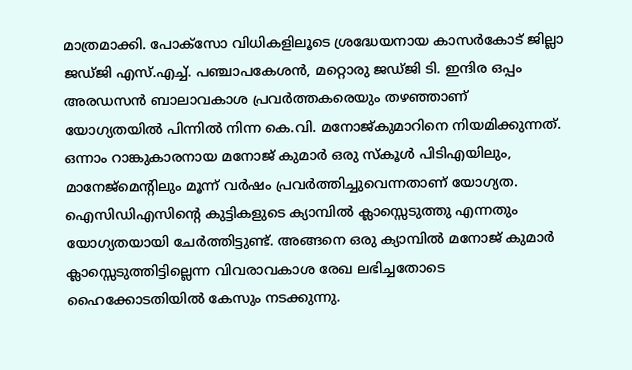മാത്രമാക്കി. പോക്‌സോ വിധികളിലൂടെ ശ്രദ്ധേയനായ കാസര്‍കോട് ജില്ലാ ജഡ്ജി എസ്.എച്ച്. പഞ്ചാപകേശന്‍, മറ്റൊരു ജഡ്ജി ടി. ഇന്ദിര ഒപ്പം അരഡസന്‍ ബാലാവകാശ പ്രവര്‍ത്തകരെയും തഴഞ്ഞാണ് യോഗ്യതയില്‍ പിന്നില്‍ നിന്ന കെ.വി. മനോജ്കുമാറിനെ നിയമിക്കുന്നത്. ഒന്നാം റാങ്കുകാരനായ മനോജ് കുമാര്‍ ഒരു സ്‌കൂള്‍ പിടിഎയിലും, മാനേജ്‌മെന്റിലും മൂന്ന് വര്‍ഷം പ്രവര്‍ത്തിച്ചുവെന്നതാണ് യോഗ്യത. ഐസിഡിഎസിന്റെ കുട്ടികളുടെ ക്യാമ്പില്‍ ക്ലാസ്സെടുത്തു എന്നതും യോഗ്യതയായി ചേര്‍ത്തിട്ടുണ്ട്. അങ്ങനെ ഒരു ക്യാമ്പില്‍ മനോജ് കുമാര്‍ ക്ലാസ്സെടുത്തിട്ടില്ലെന്ന വിവരാവകാശ രേഖ ലഭിച്ചതോടെ ഹൈക്കോടതിയില്‍ കേസും നടക്കുന്നു.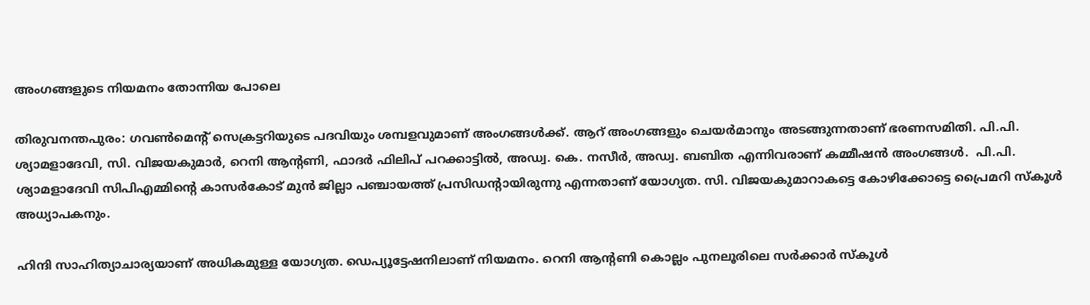അംഗങ്ങളുടെ നിയമനം തോന്നിയ പോലെ

തിരുവനന്തപുരം: ഗവണ്‍മെന്റ് സെക്രട്ടറിയുടെ പദവിയും ശമ്പളവുമാണ് അംഗങ്ങള്‍ക്ക്. ആറ് അംഗങ്ങളും ചെയര്‍മാനും അടങ്ങുന്നതാണ് ഭരണസമിതി. പി.പി. ശ്യാമളാദേവി, സി. വിജയകുമാര്‍, റെനി ആന്റണി, ഫാദര്‍ ഫിലിപ് പറക്കാട്ടില്‍, അഡ്വ. കെ. നസീര്‍, അഡ്വ. ബബിത എന്നിവരാണ് കമ്മീഷന്‍ അംഗങ്ങള്‍.  പി.പി. ശ്യാമളാദേവി സിപിഎമ്മിന്റെ കാസര്‍കോട് മുന്‍ ജില്ലാ പഞ്ചായത്ത് പ്രസിഡന്റായിരുന്നു എന്നതാണ് യോഗ്യത. സി. വിജയകുമാറാകട്ടെ കോഴിക്കോട്ടെ പ്രൈമറി സ്‌കൂള്‍ അധ്യാപകനും.

ഹിന്ദി സാഹിത്യാചാര്യയാണ് അധികമുള്ള യോഗ്യത. ഡെപ്യൂട്ടേഷനിലാണ് നിയമനം. റെനി ആന്റണി കൊല്ലം പുനലൂരിലെ സര്‍ക്കാര്‍ സ്‌കൂള്‍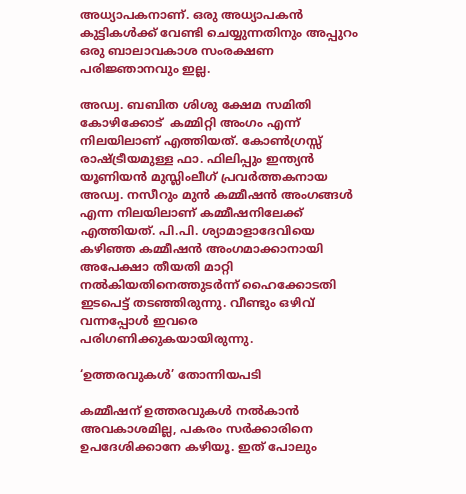അധ്യാപകനാണ്. ഒരു അധ്യാപകന്‍ കുട്ടികള്‍ക്ക് വേണ്ടി ചെയ്യുന്നതിനും അപ്പുറം ഒരു ബാലാവകാശ സംരക്ഷണ പരിജ്ഞാനവും ഇല്ല.

അഡ്വ. ബബിത ശിശു ക്ഷേമ സമിതി കോഴിക്കോട്  കമ്മിറ്റി അംഗം എന്ന് നിലയിലാണ് എത്തിയത്. കോണ്‍ഗ്രസ്സ് രാഷ്‌ട്രീയമുള്ള ഫാ. ഫിലിപ്പും ഇന്ത്യന്‍ യൂണിയന്‍ മുസ്ലിംലീഗ് പ്രവര്‍ത്തകനായ അഡ്വ. നസീറും മുന്‍ കമ്മീഷന്‍ അംഗങ്ങള്‍ എന്ന നിലയിലാണ് കമ്മീഷനിലേക്ക് എത്തിയത്. പി.പി. ശ്യാമാളാദേവിയെ കഴിഞ്ഞ കമ്മീഷന്‍ അംഗമാക്കാനായി അപേക്ഷാ തീയതി മാറ്റി നല്‍കിയതിനെത്തുടര്‍ന്ന് ഹൈക്കോടതി ഇടപെട്ട് തടഞ്ഞിരുന്നു. വീണ്ടും ഒഴിവ് വന്നപ്പോള്‍ ഇവരെ പരിഗണിക്കുകയായിരുന്നു.

‘ഉത്തരവുകള്‍’ തോന്നിയപടി

കമ്മീഷന് ഉത്തരവുകള്‍ നല്‍കാന്‍ അവകാശമില്ല, പകരം സര്‍ക്കാരിനെ ഉപദേശിക്കാനേ കഴിയൂ. ഇത് പോലും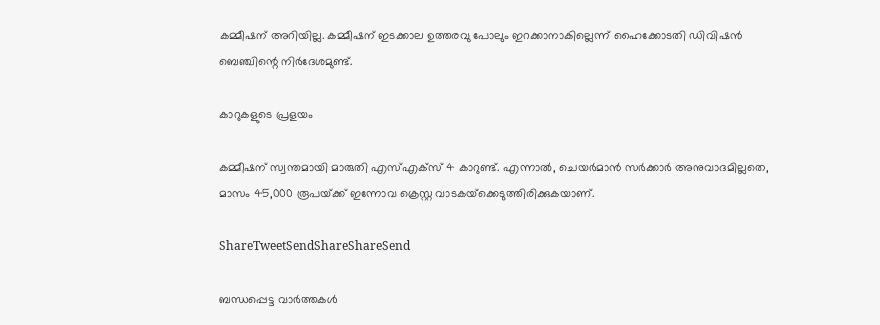കമ്മീഷന് അറിയില്ല. കമ്മീഷന് ഇടക്കാല ഉത്തരവു പോലും ഇറക്കാനാകില്ലെന്ന് ഹൈക്കോടതി ഡിവിഷന്‍ ബെഞ്ചിന്റെ നിര്‍ദേശമുണ്ട്.

കാറുകളുടെ പ്രളയം

കമ്മീഷന് സ്വന്തമായി മാരുതി എസ്എക്‌സ് 4 കാറുണ്ട്. എന്നാല്‍, ചെയര്‍മാന്‍ സര്‍ക്കാര്‍ അനുവാദമില്ലതെ, മാസം 45,000 രൂപയ്‌ക്ക് ഇന്നോവ ക്രെസ്റ്റ വാടകയ്‌ക്കെടുത്തിരിക്കുകയാണ്.

ShareTweetSendShareShareSend

ബന്ധപ്പെട്ട വാര്‍ത്തകള്‍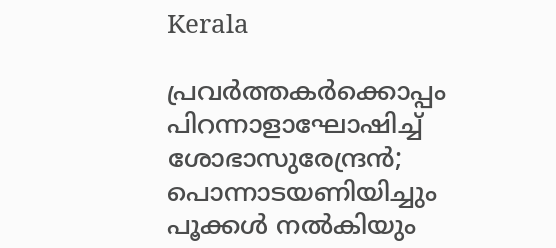Kerala

പ്രവര്‍ത്തകര്‍ക്കൊപ്പം പിറന്നാളാഘോഷിച്ച് ശോഭാസുരേന്ദ്രന്‍; പൊന്നാടയണിയിച്ചും പൂക്കള്‍ നല്‍കിയും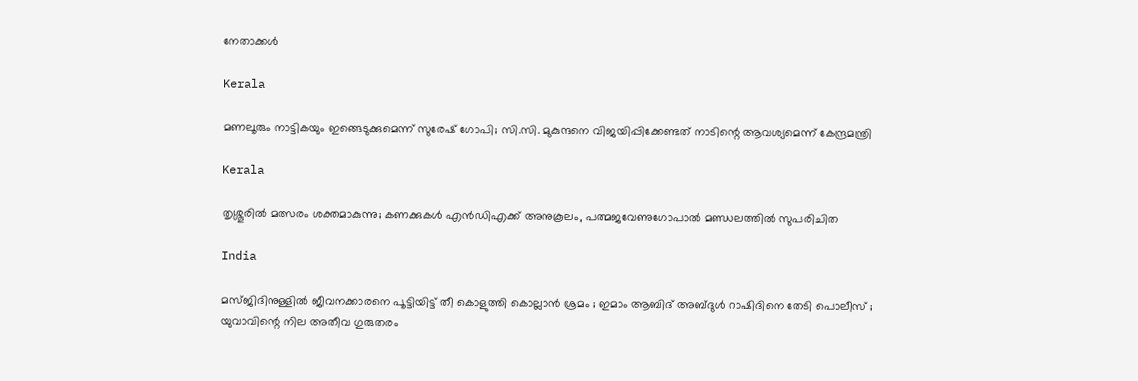നേതാക്കൾ

Kerala

മണലൂരും നാട്ടികയും ഇങ്ങെടുക്കുമെന്ന് സുരേഷ് ഗോപി; സി.സി. മുകുന്ദനെ വിജയിപ്പിക്കേണ്ടത് നാടിന്റെ ആവശ്യമെന്ന് കേന്ദ്രമന്ത്രി

Kerala

തൃശ്ശൂരില്‍ മത്സരം ശക്തമാകുന്നു; കണക്കുകള്‍ എന്‍ഡിഎക്ക് അനുകൂലം, പത്മജവേണുഗോപാൽ മണ്ഡലത്തിൽ സുപരിചിത

India

മസ്ജിദിനുള്ളിൽ ജീവനക്കാരനെ പൂട്ടിയിട്ട് തീ കൊളുത്തി കൊല്ലാൻ ശ്രമം ; ഇമാം ആബിദ് അബ്ദുൾ റാഷിദിനെ തേടി പൊലീസ് ; യുവാവിന്റെ നില അതീവ ഗുരുതരം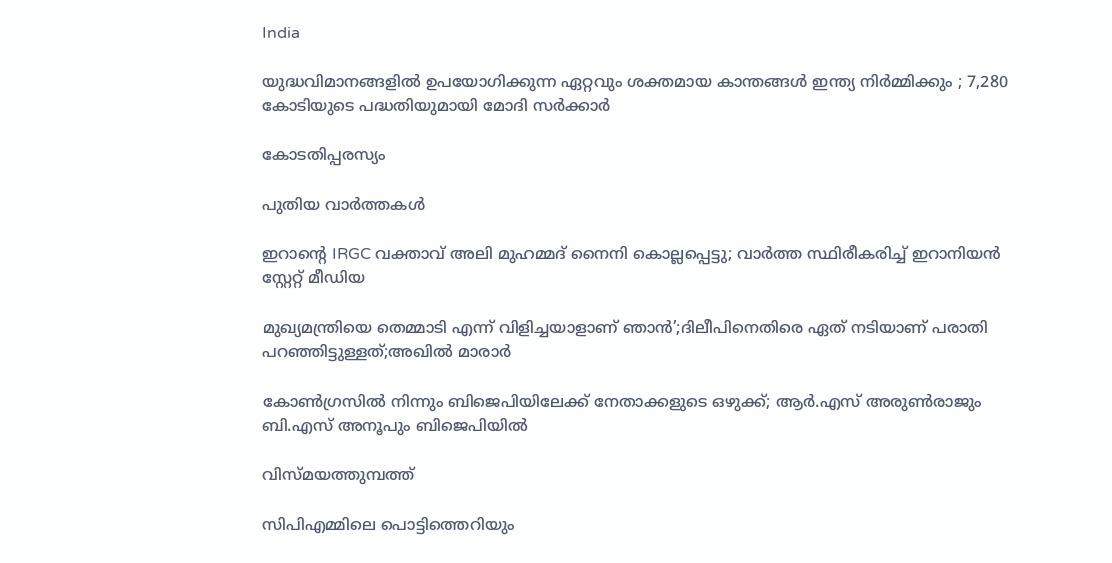India

യുദ്ധവിമാനങ്ങളിൽ ഉപയോഗിക്കുന്ന ഏറ്റവും ശക്തമായ കാന്തങ്ങൾ ഇന്ത്യ നിർമ്മിക്കും ; 7,280 കോടിയുടെ പദ്ധതിയുമായി മോദി സർക്കാർ

കോടതിപ്പരസ്യം

പുതിയ വാര്‍ത്തകള്‍

ഇറാന്റെ IRGC വക്താവ് അലി മുഹമ്മദ് നൈനി കൊല്ലപ്പെട്ടു; വാർത്ത സ്ഥിരീകരിച്ച് ഇറാനിയൻ സ്റ്റേറ്റ് മീഡിയ

മുഖ്യമന്ത്രിയെ തെമ്മാടി എന്ന് വിളിച്ചയാളാണ് ഞാൻ’;ദിലീപിനെതിരെ ഏത് നടിയാണ് പരാതി പറഞ്ഞിട്ടുള്ളത്;അഖിൽ മാരാർ

കോൺഗ്രസിൽ നിന്നും ബിജെപിയിലേക്ക് നേതാക്കളുടെ ഒഴുക്ക്; ആർ.എസ് അരുൺരാജും ബി.എസ് അനൂപും ബിജെപിയിൽ

വിസ്മയത്തുമ്പത്ത്

സിപിഎമ്മിലെ പൊട്ടിത്തെറിയും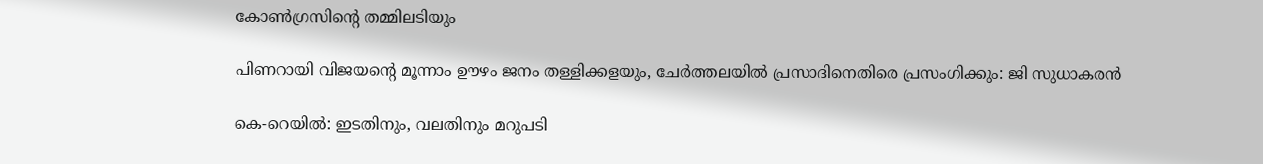കോണ്‍ഗ്രസിന്റെ തമ്മിലടിയും

പിണറായി വിജയന്റെ മൂന്നാം ഊഴം ജനം തള്ളിക്കളയും, ചേർത്തലയിൽ പ്രസാദിനെതിരെ പ്രസംഗിക്കും: ജി സുധാകരൻ

കെ-റെയില്‍: ഇടതിനും, വലതിനും മറുപടി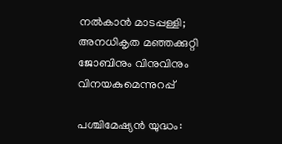നല്‍കാന്‍ മാടപ്പള്ളി; അനധികൃത മഞ്ഞക്കുറ്റി ജോബിനും വിനുവിനും വിനയകുമെന്നുറപ്പ്

പശ്ചിമേഷ്യന്‍ യുദ്ധം: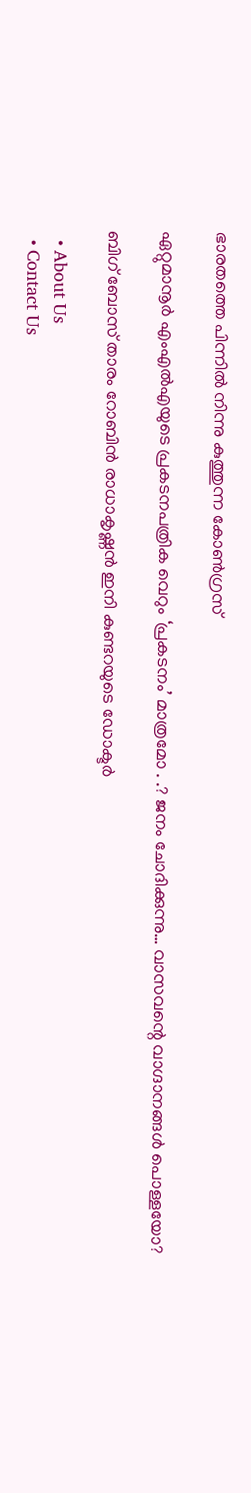ഭാരതത്തെ പിന്നില്‍ നിന്നു കുത്തുന്ന കോണ്‍ഗ്രസ്

ഏറ്റുമാനൂര്‍ എംഎല്‍എയുടെ പ്രകടനപത്രിക വെറും ‘പ്രകടനം’ മാത്രമോ . .? ജനം ചോദിക്കുന്നു… വാസവന്റെ വാഗ്ദാനങ്ങള്‍ പൊള്ളയോ?

ബിഗ് ബോസ് താരം റോബിന്‍ രാധാകൃഷ്ണൻ ഇനി കുണ്ടറയുടെ ഡോക്ടര്‍

  • About Us
  • Contact Us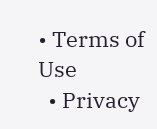• Terms of Use
  • Privacy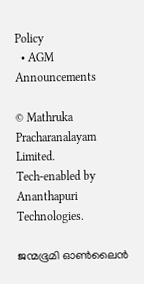Policy
  • AGM Announcements

© Mathruka Pracharanalayam Limited.
Tech-enabled by Ananthapuri Technologies.

ജന്മഭൂമി ഓണ്‍ലൈന്‍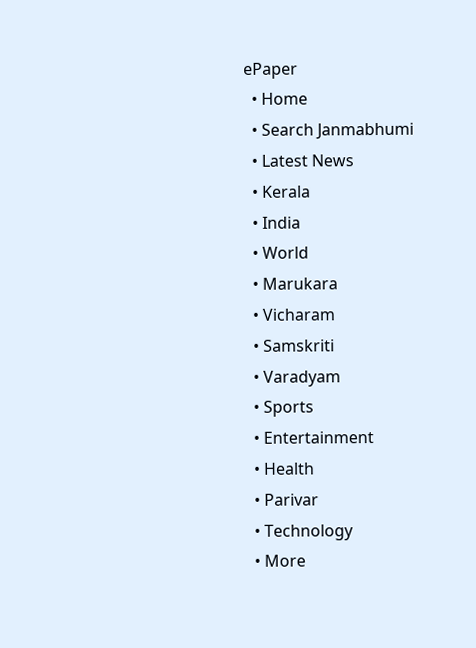ePaper
  • Home
  • Search Janmabhumi
  • Latest News
  • Kerala
  • India
  • World
  • Marukara
  • Vicharam
  • Samskriti
  • Varadyam
  • Sports
  • Entertainment
  • Health
  • Parivar
  • Technology
  • More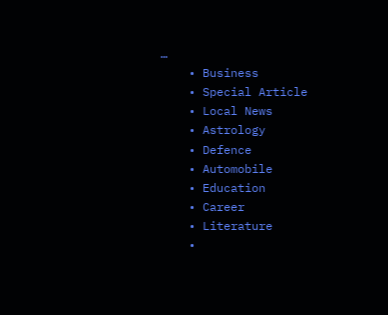…
    • Business
    • Special Article
    • Local News
    • Astrology
    • Defence
    • Automobile
    • Education
    • Career
    • Literature
    •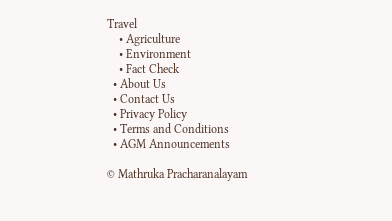Travel
    • Agriculture
    • Environment
    • Fact Check
  • About Us
  • Contact Us
  • Privacy Policy
  • Terms and Conditions
  • AGM Announcements

© Mathruka Pracharanalayam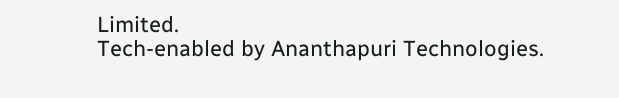Limited.
Tech-enabled by Ananthapuri Technologies.